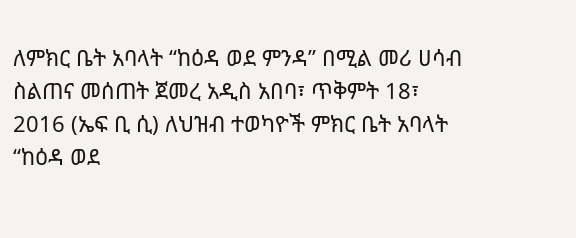ለምክር ቤት አባላት “ከዕዳ ወደ ምንዳ” በሚል መሪ ሀሳብ ስልጠና መሰጠት ጀመረ አዲስ አበባ፣ ጥቅምት 18፣ 2016 (ኤፍ ቢ ሲ) ለህዝብ ተወካዮች ምክር ቤት አባላት “ከዕዳ ወደ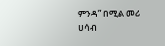ምንዳ” በሚል መሪ ሀሳብ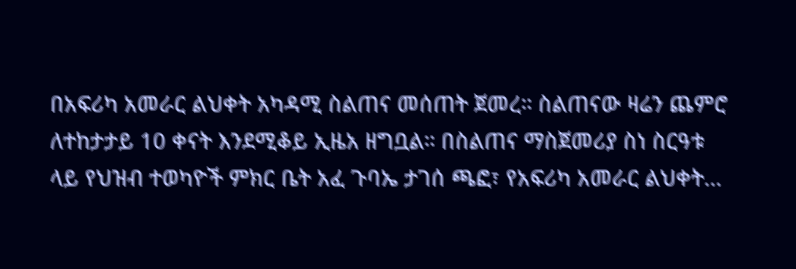በአፍሪካ አመራር ልህቀት አካዳሚ ስልጠና መሰጠት ጀመረ። ስልጠናው ዛሬን ጨምሮ ለተከታታይ 10 ቀናት እንደሚቆይ ኢዜአ ዘግቧል። በስልጠና ማስጀመሪያ ስነ ስርዓቱ ላይ የህዝብ ተወካዮች ምክር ቤት አፈ ጉባኤ ታገሰ ጫፎ፣ የአፍሪካ አመራር ልህቀት…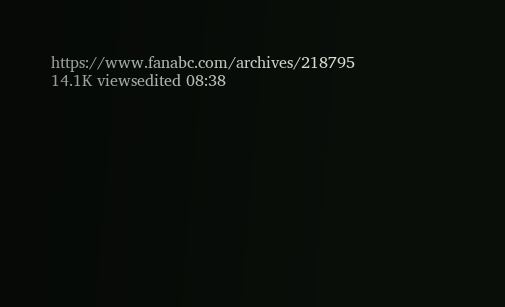https://www.fanabc.com/archives/218795 14.1K viewsedited 08:38